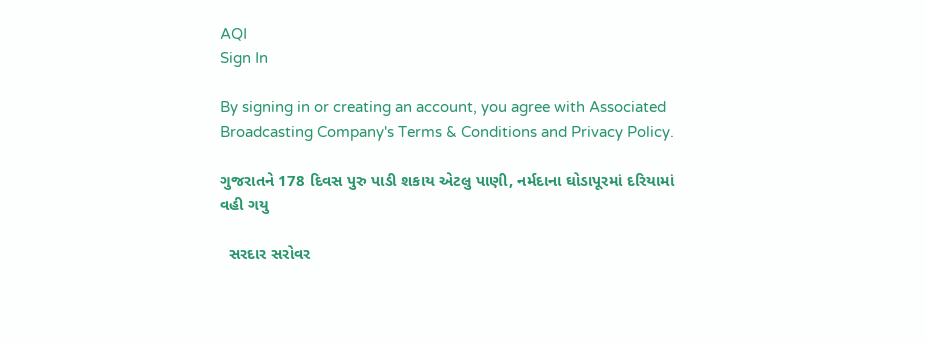AQI
Sign In

By signing in or creating an account, you agree with Associated Broadcasting Company's Terms & Conditions and Privacy Policy.

ગુજરાતને 178 દિવસ પુરુ પાડી શકાય એટલુ પાણી, નર્મદાના ઘોડાપૂરમાં દરિયામાં વહી ગયુ

  સરદાર સરોવર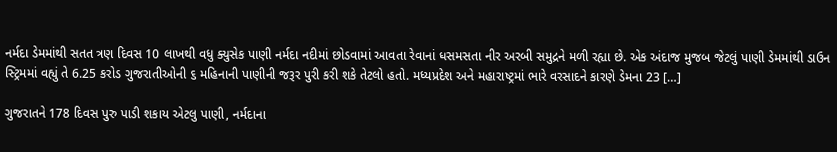નર્મદા ડેમમાંથી સતત ત્રણ દિવસ 10 લાખથી વધુ ક્યુસેક પાણી નર્મદા નદીમાં છોડવામાં આવતા રેવાનાં ધસમસતા નીર અરબી સમુદ્રને મળી રહ્યા છે. એક અંદાજ મુજબ જેટલું પાણી ડેમમાંથી ડાઉન સ્ટ્રિમમાં વહ્યું તે 6.25 કરોડ ગુજરાતીઓની ૬ મહિનાની પાણીની જરૂર પુરી કરી શકે તેટલો હતો. મધ્યપ્રદેશ અને મહારાષ્ટ્રમાં ભારે વરસાદને કારણે ડેમના 23 […]

ગુજરાતને 178 દિવસ પુરુ પાડી શકાય એટલુ પાણી, નર્મદાના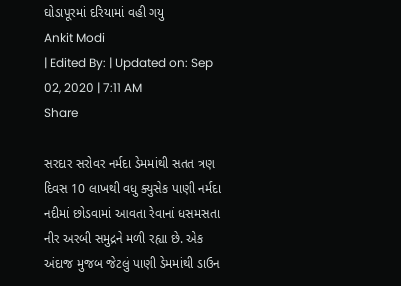ઘોડાપૂરમાં દરિયામાં વહી ગયુ
Ankit Modi
| Edited By: | Updated on: Sep 02, 2020 | 7:11 AM
Share

સરદાર સરોવર નર્મદા ડેમમાંથી સતત ત્રણ દિવસ 10 લાખથી વધુ ક્યુસેક પાણી નર્મદા નદીમાં છોડવામાં આવતા રેવાનાં ધસમસતા નીર અરબી સમુદ્રને મળી રહ્યા છે. એક અંદાજ મુજબ જેટલું પાણી ડેમમાંથી ડાઉન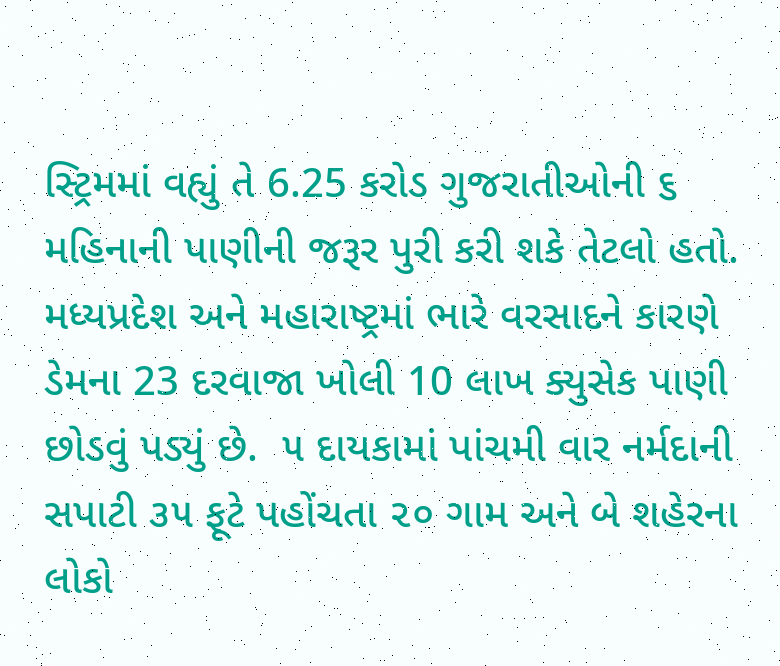સ્ટ્રિમમાં વહ્યું તે 6.25 કરોડ ગુજરાતીઓની ૬ મહિનાની પાણીની જરૂર પુરી કરી શકે તેટલો હતો. મધ્યપ્રદેશ અને મહારાષ્ટ્રમાં ભારે વરસાદને કારણે ડેમના 23 દરવાજા ખોલી 10 લાખ ક્યુસેક પાણી છોડવું પડ્યું છે.  ૫ દાયકામાં પાંચમી વાર નર્મદાની સપાટી ૩૫ ફૂટે પહોંચતા ૨૦ ગામ અને બે શહેરના લોકો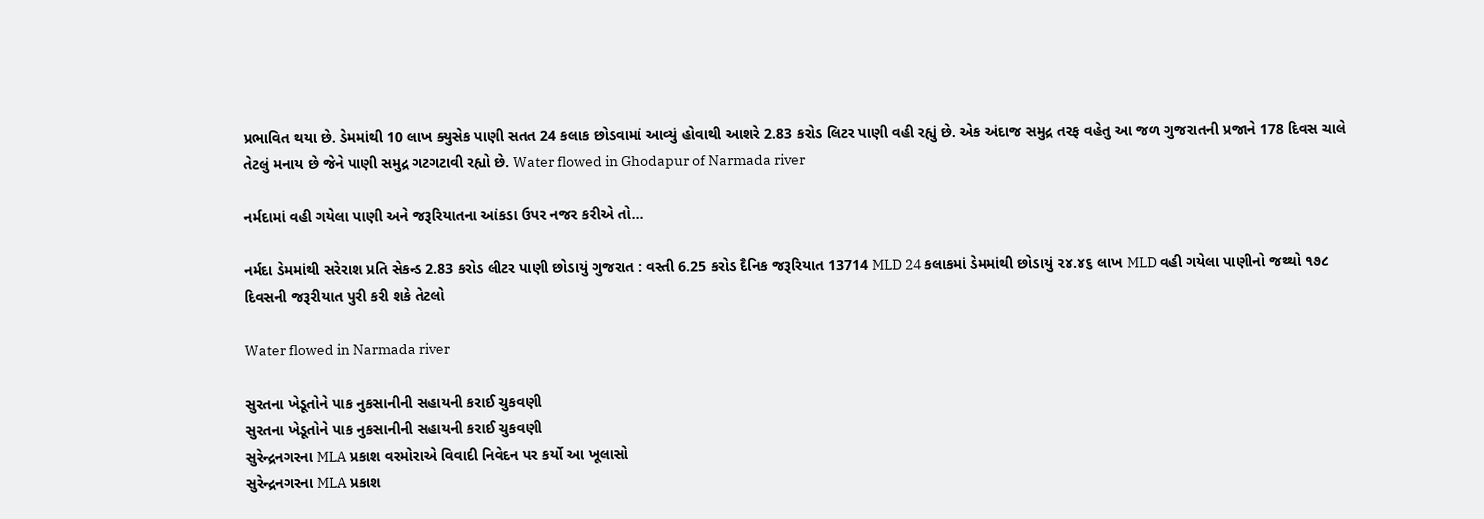પ્રભાવિત થયા છે. ડેમમાંથી 10 લાખ ક્યુસેક પાણી સતત 24 કલાક છોડવામાં આવ્યું હોવાથી આશરે 2.83 કરોડ લિટર પાણી વહી રહ્યું છે. એક અંદાજ સમુદ્ર તરફ વહેતુ આ જળ ગુજરાતની પ્રજાને 178 દિવસ ચાલે તેટલું મનાય છે જેને પાણી સમુદ્ર ગટગટાવી રહ્યો છે. Water flowed in Ghodapur of Narmada river

નર્મદામાં વહી ગયેલા પાણી અને જરૂરિયાતના આંકડા ઉપર નજર કરીએ તો…

નર્મદા ડેમમાંથી સરેરાશ પ્રતિ સેકન્ડ 2.83 કરોડ લીટર પાણી છોડાયું ગુજરાત : વસ્તી 6.25 કરોડ દૈનિક જરૂરિયાત 13714 MLD 24 કલાકમાં ડેમમાંથી છોડાયું ૨૪.૪૬ લાખ MLD વહી ગયેલા પાણીનો જથ્થો ૧૭૮ દિવસની જરૂરીયાત પુરી કરી શકે તેટલો

Water flowed in Narmada river

સુરતના ખેડૂતોને પાક નુકસાનીની સહાયની કરાઈ ચુકવણી
સુરતના ખેડૂતોને પાક નુકસાનીની સહાયની કરાઈ ચુકવણી
સુરેન્દ્રનગરના MLA પ્રકાશ વરમોરાએ વિવાદી નિવેદન પર કર્યો આ ખૂલાસો
સુરેન્દ્રનગરના MLA પ્રકાશ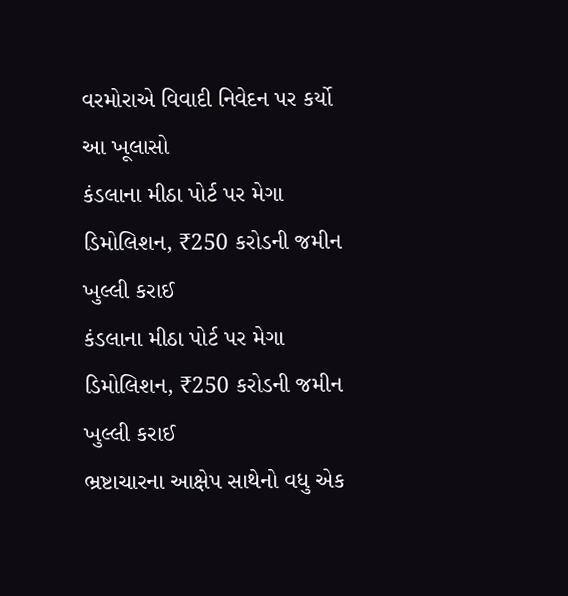વરમોરાએ વિવાદી નિવેદન પર કર્યો આ ખૂલાસો
કંડલાના મીઠા પોર્ટ પર મેગા ડિમોલિશન, ₹250 કરોડની જમીન ખુલ્લી કરાઈ
કંડલાના મીઠા પોર્ટ પર મેગા ડિમોલિશન, ₹250 કરોડની જમીન ખુલ્લી કરાઈ
ભ્રષ્ટાચારના આક્ષેપ સાથેનો વધુ એક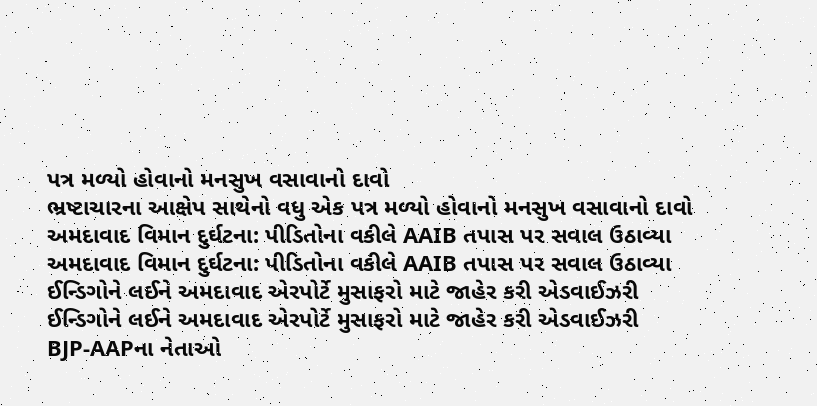પત્ર મળ્યો હોવાનો મનસુખ વસાવાનો દાવો
ભ્રષ્ટાચારના આક્ષેપ સાથેનો વધુ એક પત્ર મળ્યો હોવાનો મનસુખ વસાવાનો દાવો
અમદાવાદ વિમાન દુર્ઘટના: પીડિતોના વકીલે AAIB તપાસ પર સવાલ ઉઠાવ્યા
અમદાવાદ વિમાન દુર્ઘટના: પીડિતોના વકીલે AAIB તપાસ પર સવાલ ઉઠાવ્યા
ઈન્ડિગોને લઈને અમદાવાદ એરપોર્ટે મુસાફરો માટે જાહેર કરી એડવાઈઝરી
ઈન્ડિગોને લઈને અમદાવાદ એરપોર્ટે મુસાફરો માટે જાહેર કરી એડવાઈઝરી
BJP-AAPના નેતાઓ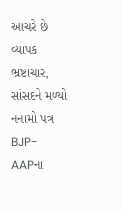આચરે છે વ્યાપક ભ્રષ્ટાચાર, સાંસદને મળ્યો નનામો પત્ર
BJP-AAPના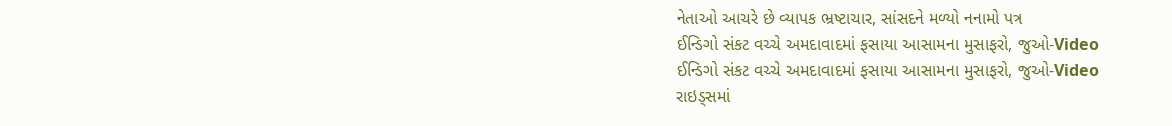નેતાઓ આચરે છે વ્યાપક ભ્રષ્ટાચાર, સાંસદને મળ્યો નનામો પત્ર
ઈન્ડિગો સંકટ વચ્ચે અમદાવાદમાં ફસાયા આસામના મુસાફરો, જુઓ-Video
ઈન્ડિગો સંકટ વચ્ચે અમદાવાદમાં ફસાયા આસામના મુસાફરો, જુઓ-Video
રાઇડ્સમાં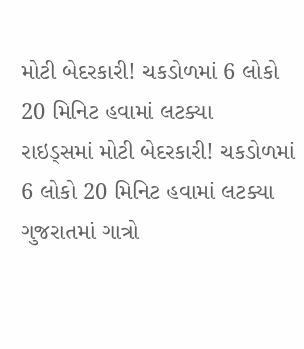મોટી બેદરકારી! ચકડોળમાં 6 લોકો 20 મિનિટ હવામાં લટક્યા
રાઇડ્સમાં મોટી બેદરકારી! ચકડોળમાં 6 લોકો 20 મિનિટ હવામાં લટક્યા
ગુજરાતમાં ગાત્રો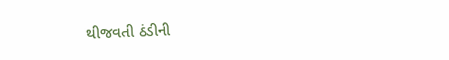થીજવતી ઠંડીની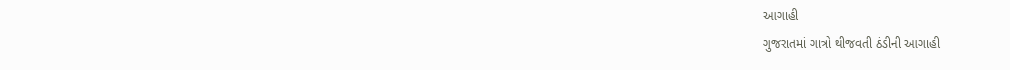આગાહી
ગુજરાતમાં ગાત્રો થીજવતી ઠંડીની આગાહી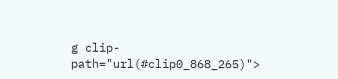g clip-path="url(#clip0_868_265)">